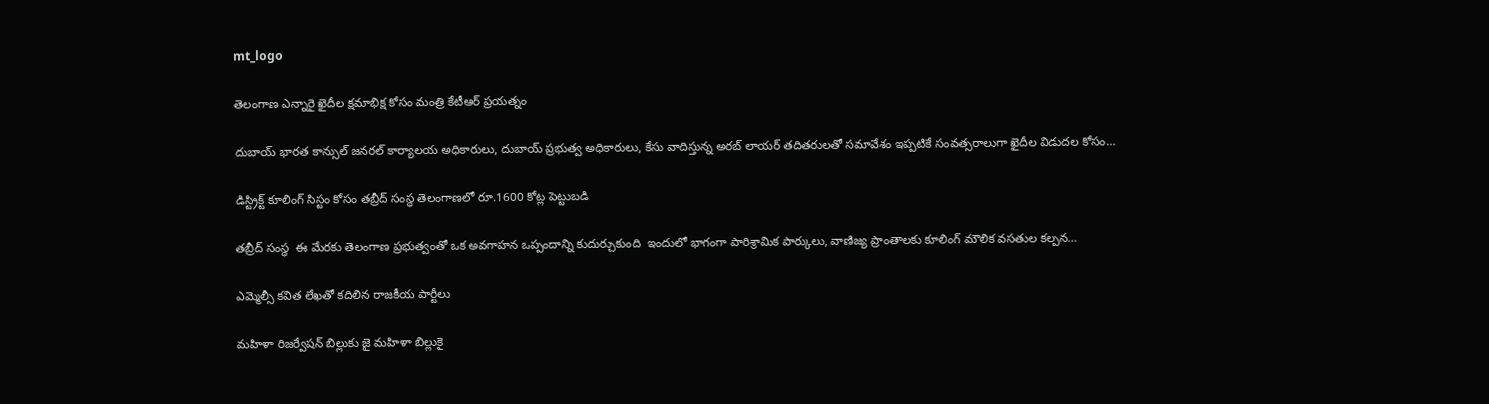mt_logo

తెలంగాణ ఎన్నారై ఖైదీల క్షమాభిక్ష కోసం మంత్రి కేటీఆర్ ప్రయత్నం

దుబాయ్ భారత కాన్సుల్ జనరల్ కార్యాలయ అధికారులు, దుబాయ్ ప్రభుత్వ అధికారులు, కేసు వాదిస్తున్న అరబ్ లాయర్ తదితరులతో సమావేశం ఇప్పటికే సంవత్సరాలుగా ఖైదీల విడుదల కోసం…

డిస్ట్రిక్ట్ కూలింగ్ సిస్టం కోసం తబ్రీద్ సంస్థ తెలంగాణలో రూ.1600 కోట్ల పెట్టుబడి

తబ్రీద్ సంస్థ  ఈ మేరకు తెలంగాణ ప్రభుత్వంతో ఒక అవగాహన ఒప్పందాన్ని కుదుర్చుకుంది  ఇందులో భాగంగా పారిశ్రామిక పార్కులు, వాణిజ్య ప్రాంతాలకు కూలింగ్ మౌలిక వసతుల కల్పన…

ఎమ్మెల్సీ కవిత లేఖతో కదిలిన రాజకీయ పార్టీలు

మహిళా రిజర్వేషన్ బిల్లుకు జై మహిళా బిల్లుకై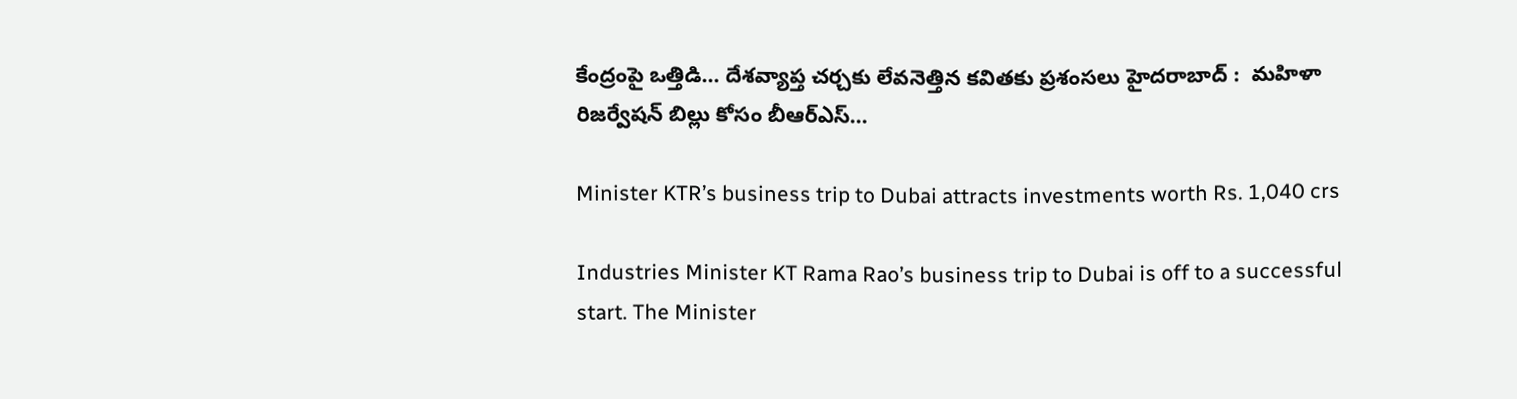కేంద్రంపై ఒత్తిడి… దేశవ్యాప్త చర్చకు లేవనెత్తిన కవితకు ప్రశంసలు హైదరాబాద్ :  మహిళా రిజర్వేషన్ బిల్లు కోసం బీఆర్ఎస్…

Minister KTR’s business trip to Dubai attracts investments worth Rs. 1,040 crs

Industries Minister KT Rama Rao’s business trip to Dubai is off to a successful start. The Minister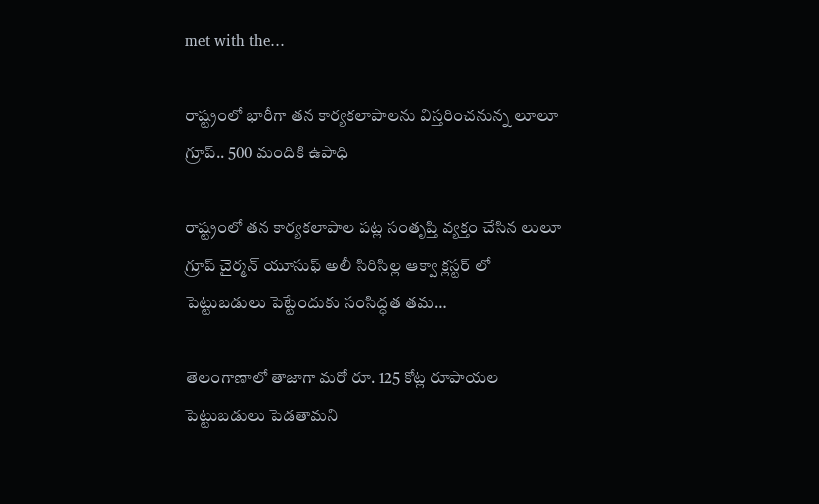met with the…

రాష్ట్రంలో భారీగా తన కార్యకలాపాలను విస్తరించనున్న లూలూ గ్రూప్.. 500 మందికి ఉపాధి

రాష్ట్రంలో తన కార్యకలాపాల పట్ల సంతృప్తి వ్యక్తం చేసిన లులూ గ్రూప్ చైర్మన్ యూసుఫ్ అలీ సిరిసిల్ల ఆక్వా క్లస్టర్ లో పెట్టుబడులు పెట్టేందుకు సంసిద్ధత తమ…

తెలంగాణాలో తాజాగా మరో రూ. 125 కోట్ల రూపాయల పెట్టుబడులు పెడతామని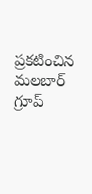ప్రకటించిన మలబార్ గ్రూప్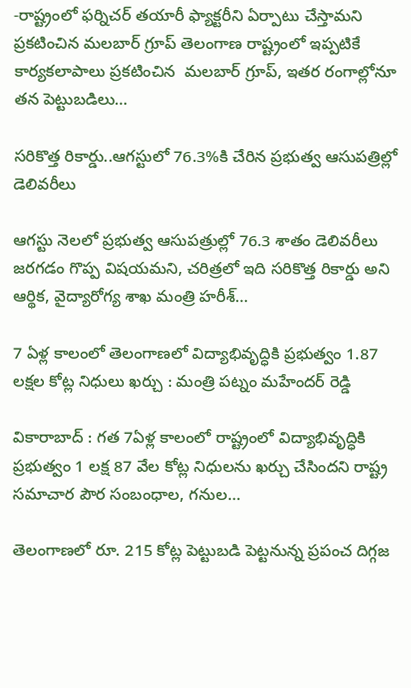-రాష్ట్రంలో ఫర్నిచర్ తయారీ ఫ్యాక్టరీని ఏర్పాటు చేస్తామని ప్రకటించిన మలబార్ గ్రూప్ తెలంగాణ రాష్ట్రంలో ఇప్పటికే కార్యకలాపాలు ప్రకటించిన  మలబార్ గ్రూప్, ఇతర రంగాల్లోనూ తన పెట్టుబడిలు…

సరికొత్త రికార్డు..ఆగస్టులో 76.3%కి చేరిన ప్రభుత్వ ఆసుపత్రిల్లో డెలివరీలు

ఆగస్టు నెలలో ప్రభుత్వ ఆసుపత్రుల్లో 76.3 శాతం డెలివరీలు జరగడం గొప్ప విషయమని, చరిత్రలో ఇది సరికొత్త రికార్డు అని ఆర్థిక, వైద్యారోగ్య శాఖ మంత్రి హరీశ్…

7 ఏళ్ల కాలంలో తెలంగాణలో విద్యాభివృద్ధికి ప్రభుత్వం 1.87 లక్షల కోట్ల నిధులు ఖర్చు : మంత్రి పట్నం మహేందర్ రెడ్డి

వికారాబాద్ : గత 7ఏళ్ల కాలంలో రాష్ట్రంలో విద్యాభివృద్ధికి ప్రభుత్వం 1 లక్ష 87 వేల కోట్ల నిధులను ఖర్చు చేసిందని రాష్ట్ర సమాచార పౌర సంబంధాల, గనుల…

తెలంగాణలో రూ. 215 కోట్ల పెట్టుబడి పెట్టనున్న ప్రపంచ దిగ్గజ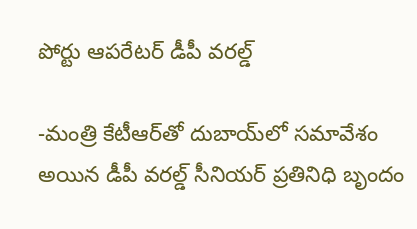పోర్టు ఆపరేటర్ డీపీ వరల్డ్

-మంత్రి కేటీఆర్‌తో దుబాయ్‌లో సమావేశం అయిన డీపీ వరల్డ్ సీనియర్ ప్రతినిధి బృందం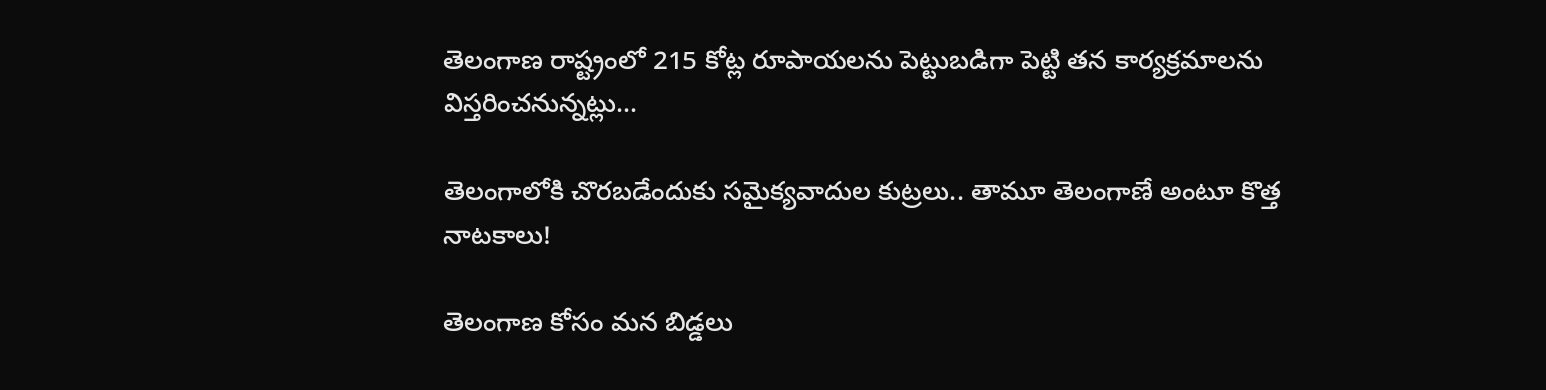తెలంగాణ రాష్ట్రంలో 215 కోట్ల రూపాయలను పెట్టుబడిగా పెట్టి తన కార్యక్రమాలను విస్తరించనున్నట్లు…

తెలంగాలోకి చొర‌బ‌డేందుకు స‌మైక్య‌వాదుల కుట్ర‌లు.. తామూ తెలంగాణే అంటూ కొత్త నాట‌కాలు!

తెలంగాణ కోసం మ‌న బిడ్డ‌లు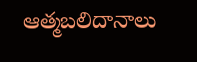ఆత్మ‌బ‌లిదానాలు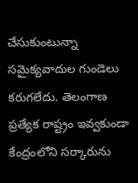చేసుకుంటున్నా స‌మైక్య‌వాదుల గుండెలు క‌రుగ‌లేదు. తెలంగాణ ప్ర‌త్యేక రాష్ట్రం ఇవ్వ‌కుండా కేంద్రంలోని స‌ర్కారును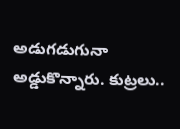అడుగ‌డుగునా అడ్డుకొన్నారు. కుట్ర‌లు..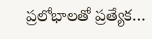ప్ర‌లోభాల‌తో ప్ర‌త్యేక…